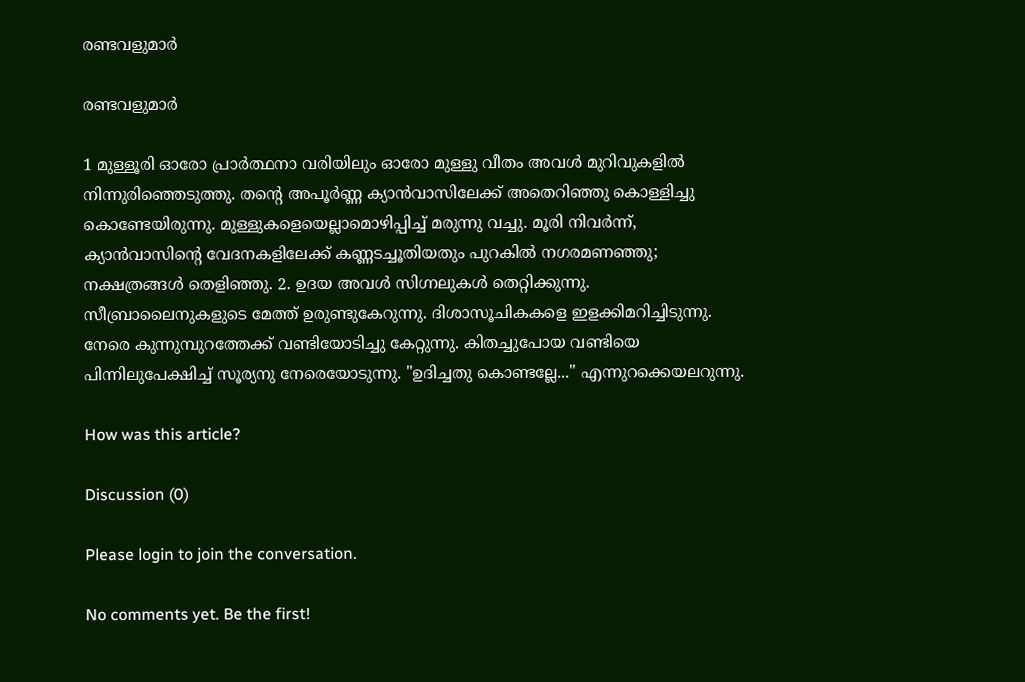രണ്ടവളുമാർ

രണ്ടവളുമാർ

1 മുള്ളൂരി ഓരോ പ്രാർത്ഥനാ വരിയിലും ഓരോ മുള്ളു വീതം അവൾ മുറിവുകളിൽ നിന്നുരിഞ്ഞെടുത്തു. തന്റെ അപൂർണ്ണ ക്യാൻവാസിലേക്ക് അതെറിഞ്ഞു കൊള്ളിച്ചു കൊണ്ടേയിരുന്നു. മുള്ളുകളെയെല്ലാമൊഴിപ്പിച്ച് മരുന്നു വച്ചു. മൂരി നിവർന്ന്, ക്യാൻവാസിന്റെ വേദനകളിലേക്ക് കണ്ണടച്ചൂതിയതും പുറകിൽ നഗരമണഞ്ഞു; നക്ഷത്രങ്ങൾ തെളിഞ്ഞു. 2. ഉദയ അവൾ സിഗ്നലുകൾ തെറ്റിക്കുന്നു. സീബ്രാലൈനുകളുടെ മേത്ത് ഉരുണ്ടുകേറുന്നു. ദിശാസൂചികകളെ ഇളക്കിമറിച്ചിടുന്നു. നേരെ കുന്നുമ്പുറത്തേക്ക് വണ്ടിയോടിച്ചു കേറ്റുന്നു. കിതച്ചുപോയ വണ്ടിയെ പിന്നിലുപേക്ഷിച്ച് സൂര്യനു നേരെയോടുന്നു. "ഉദിച്ചതു കൊണ്ടല്ലേ..." എന്നുറക്കെയലറുന്നു.

How was this article?

Discussion (0)

Please login to join the conversation.

No comments yet. Be the first!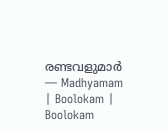രണ്ടവളുമാർ — Madhyamam | Boolokam | Boolokam